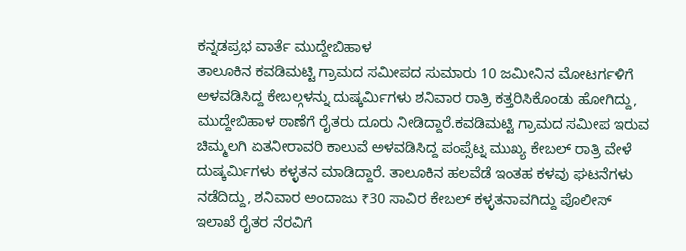ಕನ್ನಡಪ್ರಭ ವಾರ್ತೆ ಮುದ್ದೇಬಿಹಾಳ
ತಾಲೂಕಿನ ಕವಡಿಮಟ್ಟಿ ಗ್ರಾಮದ ಸಮೀಪದ ಸುಮಾರು 10 ಜಮೀನಿನ ಮೋಟರ್ಗಳಿಗೆ ಅಳವಡಿಸಿದ್ದ ಕೇಬಲ್ಗಳನ್ನು ದುಷ್ಕರ್ಮಿಗಳು ಶನಿವಾರ ರಾತ್ರಿ ಕತ್ತರಿಸಿಕೊಂಡು ಹೋಗಿದ್ದು, ಮುದ್ದೇಬಿಹಾಳ ಠಾಣೆಗೆ ರೈತರು ದೂರು ನೀಡಿದ್ದಾರೆ.ಕವಡಿಮಟ್ಟಿ ಗ್ರಾಮದ ಸಮೀಪ ಇರುವ ಚಿಮ್ಮಲಗಿ ಏತನೀರಾವರಿ ಕಾಲುವೆ ಅಳವಡಿಸಿದ್ದ ಪಂಪ್ಸೆಟ್ನ ಮುಖ್ಯ ಕೇಬಲ್ ರಾತ್ರಿ ವೇಳೆ ದುಷ್ಕರ್ಮಿಗಳು ಕಳ್ಳತನ ಮಾಡಿದ್ದಾರೆ. ತಾಲೂಕಿನ ಹಲವೆಡೆ ಇಂತಹ ಕಳವು ಘಟನೆಗಳು ನಡೆದಿದ್ದು, ಶನಿವಾರ ಅಂದಾಜು ₹30 ಸಾವಿರ ಕೇಬಲ್ ಕಳ್ಳತನಾವಗಿದ್ದು ಪೊಲೀಸ್ ಇಲಾಖೆ ರೈತರ ನೆರವಿಗೆ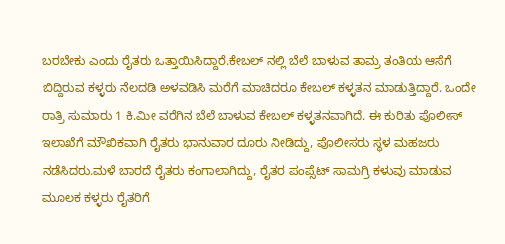ಬರಬೇಕು ಎಂದು ರೈತರು ಒತ್ತಾಯಿಸಿದ್ದಾರೆ.ಕೇಬಲ್ ನಲ್ಲಿ ಬೆಲೆ ಬಾಳುವ ತಾಮ್ರ ತಂತಿಯ ಆಸೆಗೆ ಬಿದ್ದಿರುವ ಕಳ್ಳರು ನೆಲದಡಿ ಅಳವಡಿಸಿ ಮರೆಗೆ ಮಾಚಿದರೂ ಕೇಬಲ್ ಕಳ್ಳತನ ಮಾಡುತ್ತಿದ್ದಾರೆ. ಒಂದೇ ರಾತ್ರಿ ಸುಮಾರು 1 ಕಿ.ಮೀ ವರೆಗಿನ ಬೆಲೆ ಬಾಳುವ ಕೇಬಲ್ ಕಳ್ಳತನವಾಗಿದೆ. ಈ ಕುರಿತು ಪೊಲೀಸ್ ಇಲಾಖೆಗೆ ಮೌಖಿಕವಾಗಿ ರೈತರು ಭಾನುವಾರ ದೂರು ನೀಡಿದ್ದು, ಪೊಲೀಸರು ಸ್ಥಳ ಮಹಜರು ನಡೆಸಿದರು.ಮಳೆ ಬಾರದೆ ರೈತರು ಕಂಗಾಲಾಗಿದ್ದು, ರೈತರ ಪಂಪ್ಸೆಟ್ ಸಾಮಗ್ರಿ ಕಳುವು ಮಾಡುವ ಮೂಲಕ ಕಳ್ಳರು ರೈತರಿಗೆ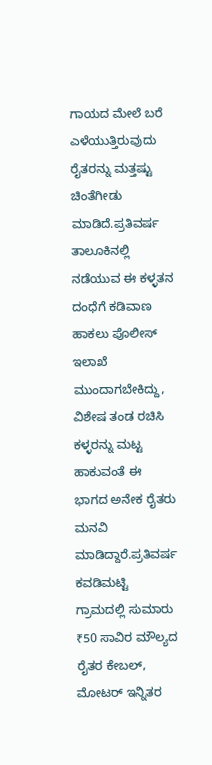ಗಾಯದ ಮೇಲೆ ಬರೆ ಎಳೆಯುತ್ತಿರುವುದು ರೈತರನ್ನು ಮತ್ತಷ್ಟು ಚಿಂತೆಗೀಡು ಮಾಡಿದೆ.ಪ್ರತಿವರ್ಷ ತಾಲೂಕಿನಲ್ಲಿ ನಡೆಯುವ ಈ ಕಳ್ಳತನ ದಂಧೆಗೆ ಕಡಿವಾಣ ಹಾಕಲು ಪೊಲೀಸ್ ಇಲಾಖೆ ಮುಂದಾಗಬೇಕಿದ್ದು, ವಿಶೇಷ ತಂಡ ರಚಿಸಿ ಕಳ್ಳರನ್ನು ಮಟ್ಟ ಹಾಕುವಂತೆ ಈ ಭಾಗದ ಅನೇಕ ರೈತರು ಮನವಿ ಮಾಡಿದ್ದಾರೆ.ಪ್ರತಿವರ್ಷ ಕವಡಿಮಟ್ಟಿ ಗ್ರಾಮದಲ್ಲಿ ಸುಮಾರು ₹50 ಸಾವಿರ ಮೌಲ್ಯದ ರೈತರ ಕೇಬಲ್, ಮೋಟರ್ ಇನ್ನಿತರ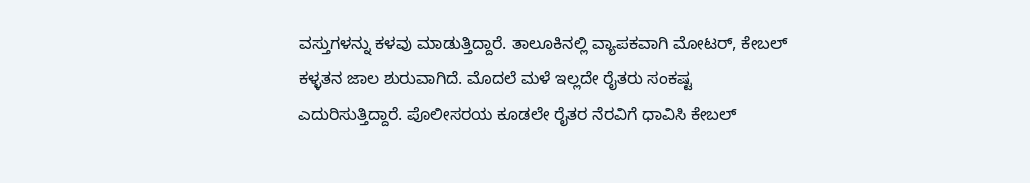ವಸ್ತುಗಳನ್ನು ಕಳವು ಮಾಡುತ್ತಿದ್ದಾರೆ. ತಾಲೂಕಿನಲ್ಲಿ ವ್ಯಾಪಕವಾಗಿ ಮೋಟರ್, ಕೇಬಲ್ ಕಳ್ಳತನ ಜಾಲ ಶುರುವಾಗಿದೆ. ಮೊದಲೆ ಮಳೆ ಇಲ್ಲದೇ ರೈತರು ಸಂಕಷ್ಟ ಎದುರಿಸುತ್ತಿದ್ದಾರೆ. ಪೊಲೀಸರಯ ಕೂಡಲೇ ರೈತರ ನೆರವಿಗೆ ಧಾವಿಸಿ ಕೇಬಲ್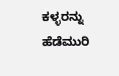ಕಳ್ಳರನ್ನು ಹೆಡೆಮುರಿ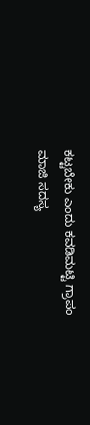ಕಟ್ಟಬೇಕು ಎಂದು ಕವಡಿಮಟ್ಟಿ ಗ್ರಾಪಂ ಮಾಜಿ ಸದಸ್ಯ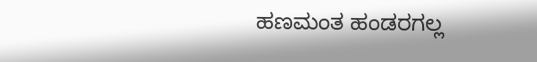ಹಣಮಂತ ಹಂಡರಗಲ್ಲ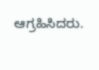ಆಗ್ರಹಿಸಿದರು.